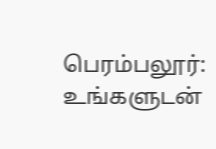பெரம்பலூர்: உங்களுடன்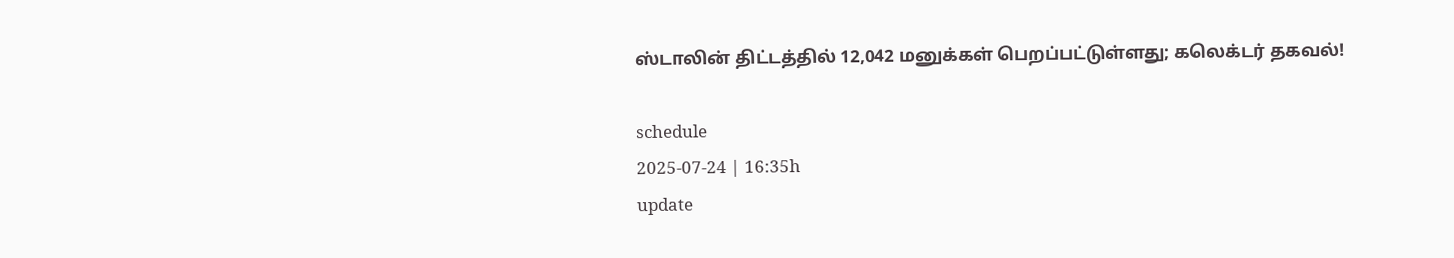ஸ்டாலின் திட்டத்தில் 12,042 மனுக்கள் பெறப்பட்டுள்ளது; கலெக்டர் தகவல்!

schedule
2025-07-24 | 16:35h
update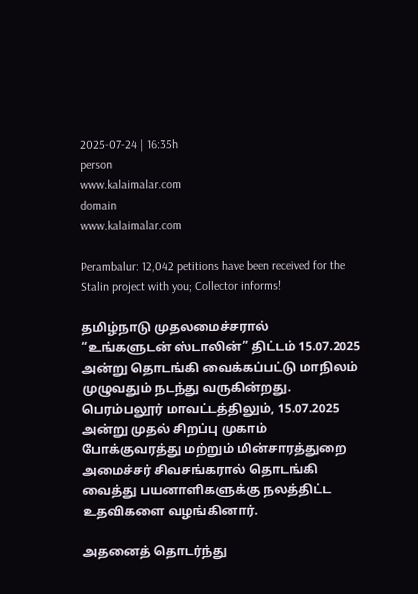2025-07-24 | 16:35h
person
www.kalaimalar.com
domain
www.kalaimalar.com

Perambalur: 12,042 petitions have been received for the Stalin project with you; Collector informs!

தமிழ்நாடு முதலமைச்சரால் “உங்களுடன் ஸ்டாலின்” திட்டம் 15.07.2025 அன்று தொடங்கி வைக்கப்பட்டு மாநிலம் முழுவதும் நடந்து வருகின்றது. பெரம்பலூர் மாவட்டத்திலும், 15.07.2025 அன்று முதல் சிறப்பு முகாம் போக்குவரத்து மற்றும் மின்சாரத்துறை அமைச்சர் சிவசங்கரால் தொடங்கி வைத்து பயனாளிகளுக்கு நலத்திட்ட உதவிகளை வழங்கினார்.

அதனைத் தொடர்ந்து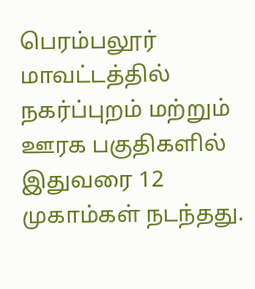பெரம்பலூர் மாவட்டத்தில் நகர்ப்புறம் மற்றும் ஊரக பகுதிகளில் இதுவரை 12 முகாம்கள் நடந்தது.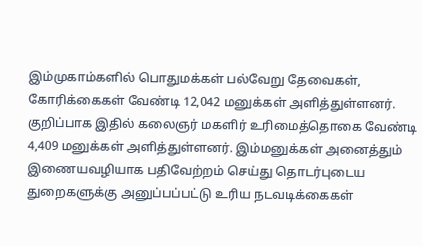இம்முகாம்களில் பொதுமக்கள் பல்வேறு தேவைகள், கோரிக்கைகள் வேண்டி 12,042 மனுக்கள் அளித்துள்ளனர். குறிப்பாக இதில் கலைஞர் மகளிர் உரிமைத்தொகை வேண்டி 4,409 மனுக்கள் அளித்துள்ளனர். இம்மனுக்கள் அனைத்தும் இணையவழியாக பதிவேற்றம் செய்து தொடர்புடைய துறைகளுக்கு அனுப்பப்பட்டு உரிய நடவடிக்கைகள்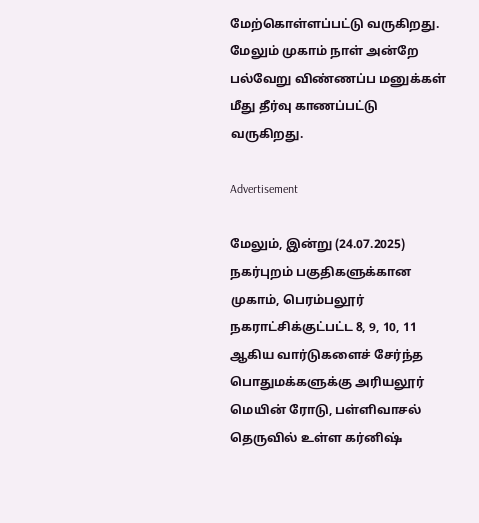மேற்கொள்ளப்பட்டு வருகிறது. மேலும் முகாம் நாள் அன்றே பல்வேறு விண்ணப்ப மனுக்கள் மீது தீர்வு காணப்பட்டு வருகிறது.

Advertisement

மேலும், இன்று (24.07.2025) நகர்புறம் பகுதிகளுக்கான முகாம், பெரம்பலூர் நகராட்சிக்குட்பட்ட 8, 9, 10, 11 ஆகிய வார்டுகளைச் சேர்ந்த பொதுமக்களுக்கு அரியலூர் மெயின் ரோடு, பள்ளிவாசல் தெருவில் உள்ள கர்னிஷ்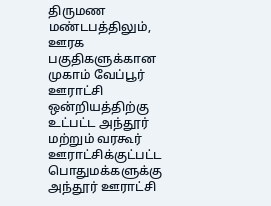திருமண மண்டபத்திலும், ஊரக பகுதிகளுக்கான முகாம் வேப்பூர் ஊராட்சி ஒன்றியத்திற்கு உட்பட்ட அந்தூர் மற்றும் வரகூர் ஊராட்சிக்குட்பட்ட பொதுமக்களுக்கு அந்தூர் ஊராட்சி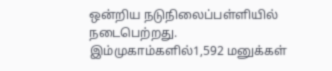ஒன்றிய நடுநிலைப்பள்ளியில் நடைபெற்றது. இம்முகாம்களில்1,592 மனுக்கள்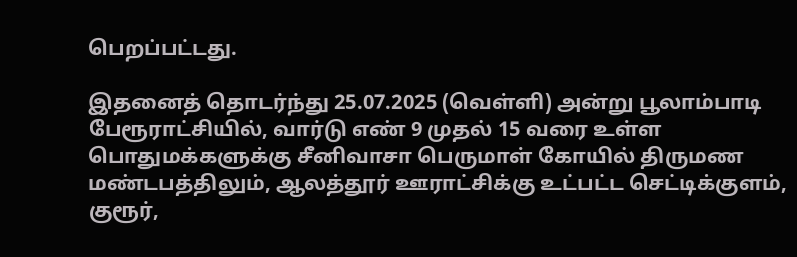பெறப்பட்டது.

இதனைத் தொடர்ந்து 25.07.2025 (வெள்ளி) அன்று பூலாம்பாடி பேரூராட்சியில், வார்டு எண் 9 முதல் 15 வரை உள்ள பொதுமக்களுக்கு சீனிவாசா பெருமாள் கோயில் திருமண மண்டபத்திலும், ஆலத்தூர் ஊராட்சிக்கு உட்பட்ட செட்டிக்குளம், குரூர்,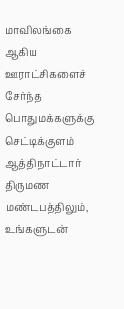மாவிலங்கை ஆகிய ஊராட்சிகளைச் சேர்ந்த பொதுமக்களுக்கு செட்டிக்குளம் ஆத்திநாட்டார் திருமண மண்டபத்திலும், உங்களுடன்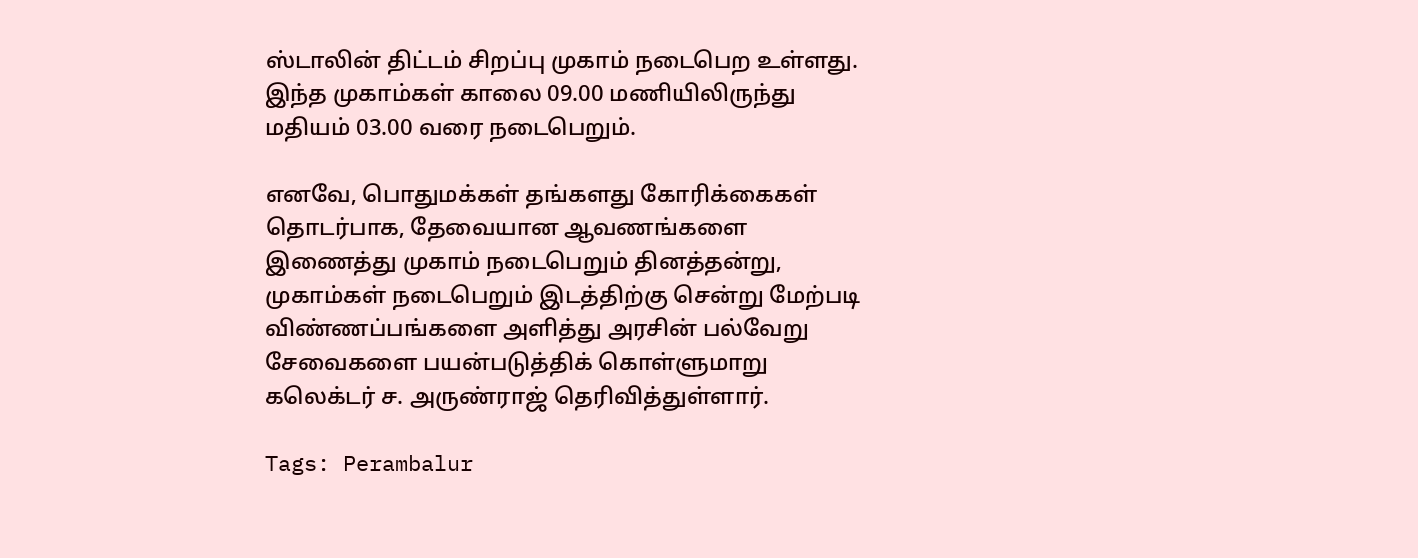ஸ்டாலின் திட்டம் சிறப்பு முகாம் நடைபெற உள்ளது. இந்த முகாம்கள் காலை 09.00 மணியிலிருந்து மதியம் 03.00 வரை நடைபெறும்.

எனவே, பொதுமக்கள் தங்களது கோரிக்கைகள் தொடர்பாக, தேவையான ஆவணங்களை இணைத்து முகாம் நடைபெறும் தினத்தன்று, முகாம்கள் நடைபெறும் இடத்திற்கு சென்று மேற்படி விண்ணப்பங்களை அளித்து அரசின் பல்வேறு சேவைகளை பயன்படுத்திக் கொள்ளுமாறு கலெக்டர் ச. அருண்ராஜ் தெரிவித்துள்ளார்.

Tags: Perambalur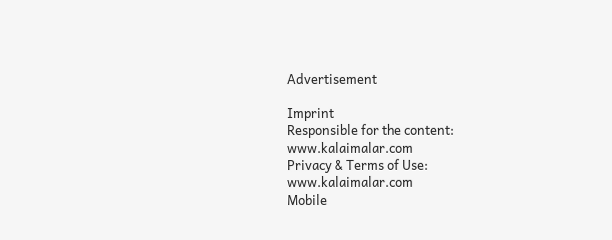Advertisement

Imprint
Responsible for the content:
www.kalaimalar.com
Privacy & Terms of Use:
www.kalaimalar.com
Mobile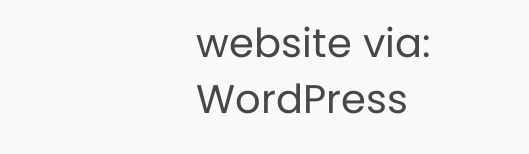website via:
WordPress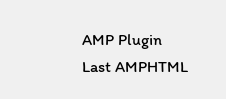AMP Plugin
Last AMPHTML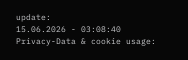update:
15.06.2026 - 03:08:40
Privacy-Data & cookie usage: